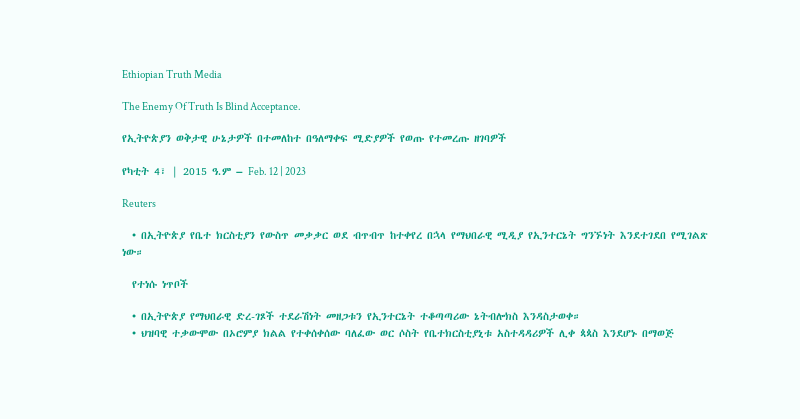Ethiopian Truth Media

The Enemy Of Truth Is Blind Acceptance.

የኢትዮጵያን ወቅታዊ ሁኔታዎች በተመለከተ በዓለማቀፍ ሚድያዎች የወጡ የተመረጡ ዘገባዎች

የካቲት 4፣ | 2015 ዓ.ም – Feb. 12 | 2023

Reuters

  • በኢትዮጵያ የቤተ ክርስቲያን የውስጥ መቃቃር ወደ ብጥብጥ ከተቀየረ በኋላ የማህበራዊ ሚዲያ የኢንተርኔት ግንኙነት እንደተገደበ የሚገልጽ ነው።

  የተነሱ ነጥቦች

  • በኢትዮጵያ የማህበራዊ ድረ-ገጾች ተደራሽነት መዘጋቱን የኢንተርኔት ተቆጣጣሪው ኔትብሎክስ እንዳስታወቀ።
  • ህዝባዊ ተቃውሞው በኦሮምያ ክልል የተቀሰቀሰው ባለፈው ወር ሶስት የቤተክርስቲያኒቱ አስተዳዳሪዎች ሊቀ ጳጳስ እንደሆኑ በማወጅ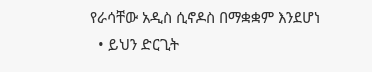የራሳቸው አዲስ ሲኖዶስ በማቋቋም እንደሆነ
  • ይህን ድርጊት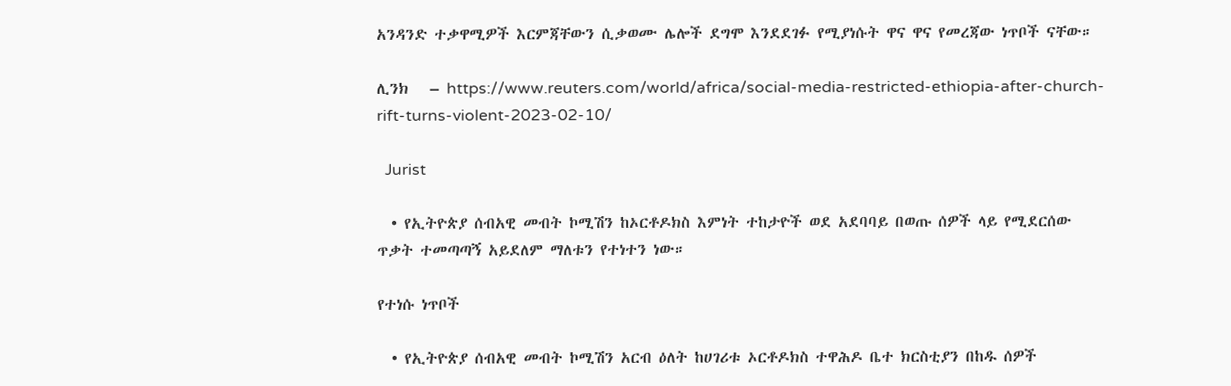አንዳንድ ተቃዋሚዎች እርምጃቸውን ሲቃወሙ ሌሎች ደግሞ እንደደገፉ የሚያነሱት ዋና ዋና የመረጃው ነጥቦች ናቸው።

ሊንክ   – https://www.reuters.com/world/africa/social-media-restricted-ethiopia-after-church-rift-turns-violent-2023-02-10/

  Jurist

  • የኢትዮጵያ ሰብአዊ መብት ኮሚሽን ከኦርቶዶክስ እምነት ተከታዮች ወደ አደባባይ በወጡ ሰዎች ላይ የሚደርሰው ጥቃት ተመጣጣኝ አይደለም ማለቱን የተነተን ነው።

የተነሱ ነጥቦች

  • የኢትዮጵያ ሰብአዊ መብት ኮሚሽን አርብ ዕለት ከሀገሪቱ ኦርቶዶክስ ተዋሕዶ ቤተ ክርስቲያን በከዱ ሰዎች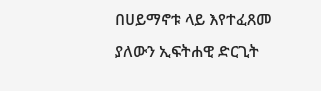በሀይማኖቱ ላይ እየተፈጸመ ያለውን ኢፍትሐዊ ድርጊት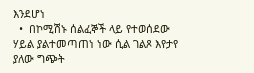እንደሆነ
  •  በኮሚሽኑ ሰልፈኞች ላይ የተወሰደው ሃይል ያልተመጣጠነ ነው ሲል ገልጾ እየታየ ያለው ግጭት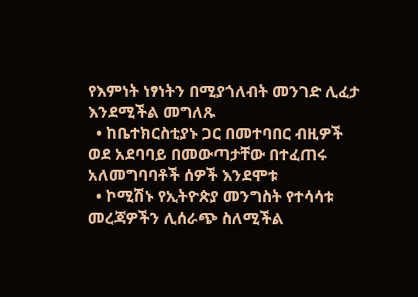የእምነት ነፃነትን በሚያጎለብት መንገድ ሊፈታ እንደሚችል መግለጹ
  • ከቤተክርስቲያኑ ጋር በመተባበር ብዚዎች ወደ አደባባይ በመውጣታቸው በተፈጠሩ አለመግባባቶች ሰዎች እንደሞቱ
  • ኮሚሽኑ የኢትዮጵያ መንግስት የተሳሳቱ መረጃዎችን ሊሰራጭ ስለሚችል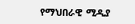የማህበራዊ ሚዲያ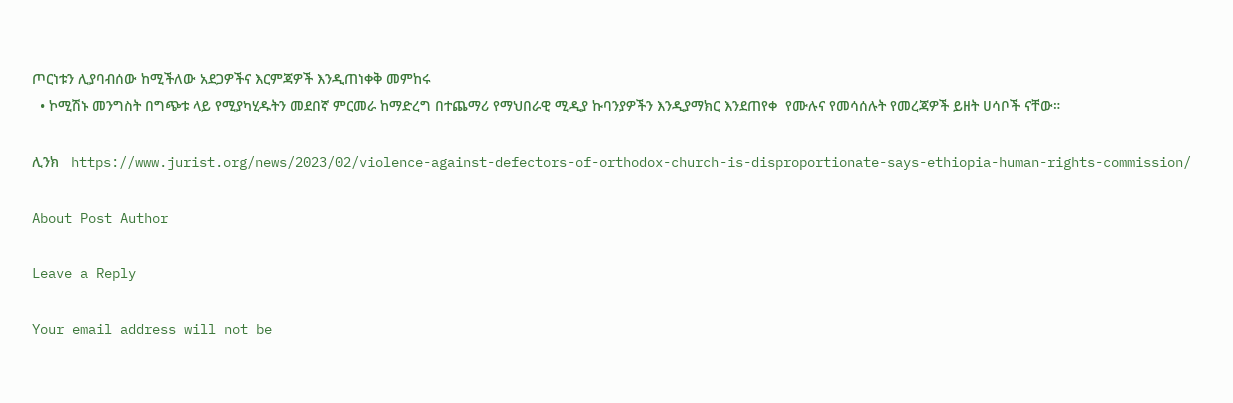ጦርነቱን ሊያባብሰው ከሚችለው አደጋዎችና እርምጃዎች እንዲጠነቀቅ መምከሩ
  • ኮሚሽኑ መንግስት በግጭቱ ላይ የሚያካሂዱትን መደበኛ ምርመራ ከማድረግ በተጨማሪ የማህበራዊ ሚዲያ ኩባንያዎችን እንዲያማክር እንደጠየቀ  የሙሉና የመሳሰሉት የመረጃዎች ይዘት ሀሳቦች ናቸው።

ሊንክ   https://www.jurist.org/news/2023/02/violence-against-defectors-of-orthodox-church-is-disproportionate-says-ethiopia-human-rights-commission/

About Post Author

Leave a Reply

Your email address will not be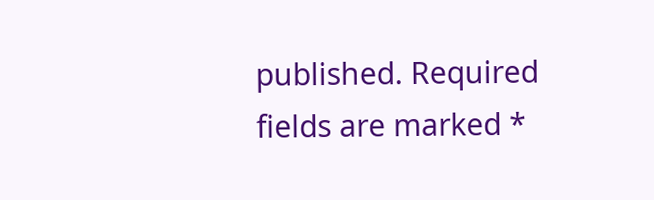published. Required fields are marked *